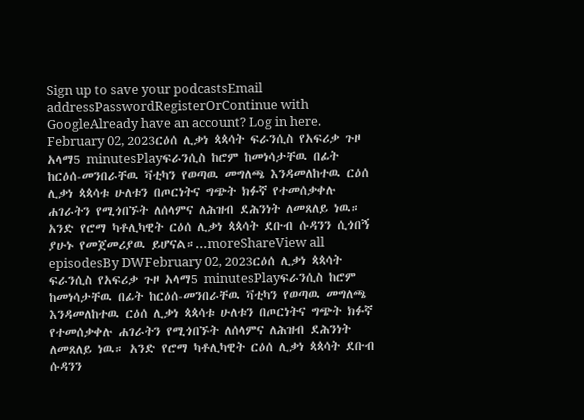Sign up to save your podcastsEmail addressPasswordRegisterOrContinue with GoogleAlready have an account? Log in here.
February 02, 2023ርዕሰ ሊቃነ ጳጳሳት ፍራንሲስ የአፍሪቃ ጉዞ አላማ5 minutesPlayፍራንሲስ ከሮም ከመነሳታቸዉ በፊት ከርዕሰ-መንበራቸዉ ቫቲካን የወጣዉ መግለጫ እንዳመለከተዉ ርዕሰ ሊቃነ ጳጳሳቱ ሁለቱን በጦርነትና ግጭት ክፉኛ የተመሰቃቀሉ ሐገራትን የሚጎበኙት ለሰላምና ለሕዝብ ደሕንነት ለመጸለይ ነዉ። አንድ የሮማ ካቶሊካዊት ርዕሰ ሊቃነ ጳጳሳት ደቡብ ሱዳንን ሲጎበኝ ያሁኑ የመጀመሪያዉ ይሆናል።...moreShareView all episodesBy DWFebruary 02, 2023ርዕሰ ሊቃነ ጳጳሳት ፍራንሲስ የአፍሪቃ ጉዞ አላማ5 minutesPlayፍራንሲስ ከሮም ከመነሳታቸዉ በፊት ከርዕሰ-መንበራቸዉ ቫቲካን የወጣዉ መግለጫ እንዳመለከተዉ ርዕሰ ሊቃነ ጳጳሳቱ ሁለቱን በጦርነትና ግጭት ክፉኛ የተመሰቃቀሉ ሐገራትን የሚጎበኙት ለሰላምና ለሕዝብ ደሕንነት ለመጸለይ ነዉ። አንድ የሮማ ካቶሊካዊት ርዕሰ ሊቃነ ጳጳሳት ደቡብ ሱዳንን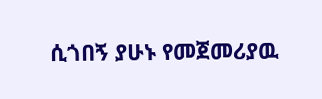ሲጎበኝ ያሁኑ የመጀመሪያዉ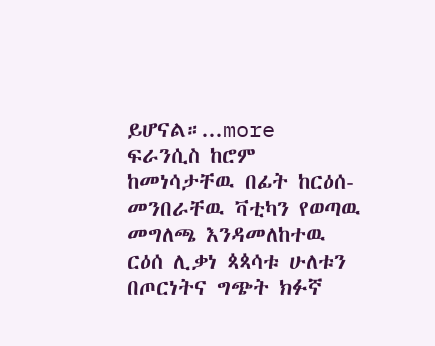ይሆናል።...more
ፍራንሲስ ከሮም ከመነሳታቸዉ በፊት ከርዕሰ-መንበራቸዉ ቫቲካን የወጣዉ መግለጫ እንዳመለከተዉ ርዕሰ ሊቃነ ጳጳሳቱ ሁለቱን በጦርነትና ግጭት ክፉኛ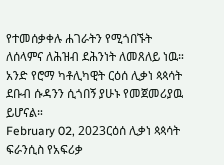የተመሰቃቀሉ ሐገራትን የሚጎበኙት ለሰላምና ለሕዝብ ደሕንነት ለመጸለይ ነዉ። አንድ የሮማ ካቶሊካዊት ርዕሰ ሊቃነ ጳጳሳት ደቡብ ሱዳንን ሲጎበኝ ያሁኑ የመጀመሪያዉ ይሆናል።
February 02, 2023ርዕሰ ሊቃነ ጳጳሳት ፍራንሲስ የአፍሪቃ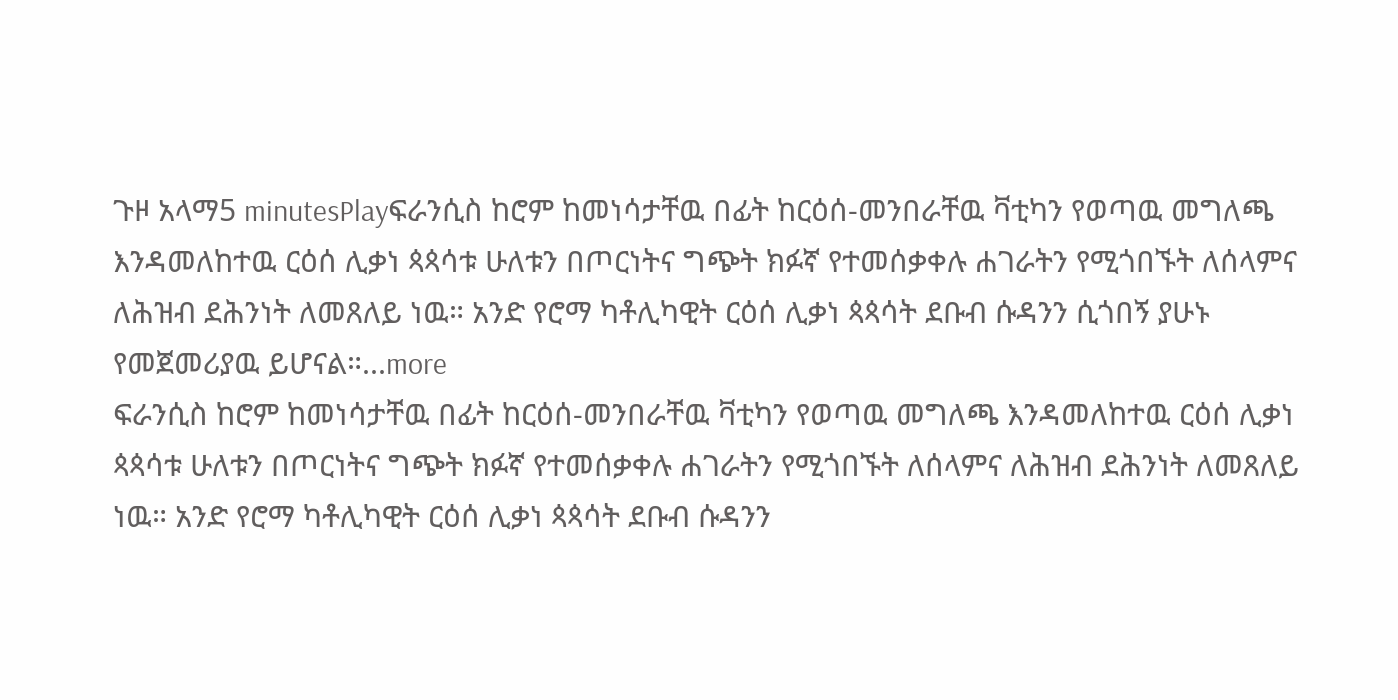ጉዞ አላማ5 minutesPlayፍራንሲስ ከሮም ከመነሳታቸዉ በፊት ከርዕሰ-መንበራቸዉ ቫቲካን የወጣዉ መግለጫ እንዳመለከተዉ ርዕሰ ሊቃነ ጳጳሳቱ ሁለቱን በጦርነትና ግጭት ክፉኛ የተመሰቃቀሉ ሐገራትን የሚጎበኙት ለሰላምና ለሕዝብ ደሕንነት ለመጸለይ ነዉ። አንድ የሮማ ካቶሊካዊት ርዕሰ ሊቃነ ጳጳሳት ደቡብ ሱዳንን ሲጎበኝ ያሁኑ የመጀመሪያዉ ይሆናል።...more
ፍራንሲስ ከሮም ከመነሳታቸዉ በፊት ከርዕሰ-መንበራቸዉ ቫቲካን የወጣዉ መግለጫ እንዳመለከተዉ ርዕሰ ሊቃነ ጳጳሳቱ ሁለቱን በጦርነትና ግጭት ክፉኛ የተመሰቃቀሉ ሐገራትን የሚጎበኙት ለሰላምና ለሕዝብ ደሕንነት ለመጸለይ ነዉ። አንድ የሮማ ካቶሊካዊት ርዕሰ ሊቃነ ጳጳሳት ደቡብ ሱዳንን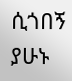ሲጎበኝ ያሁኑ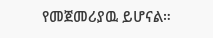የመጀመሪያዉ ይሆናል።